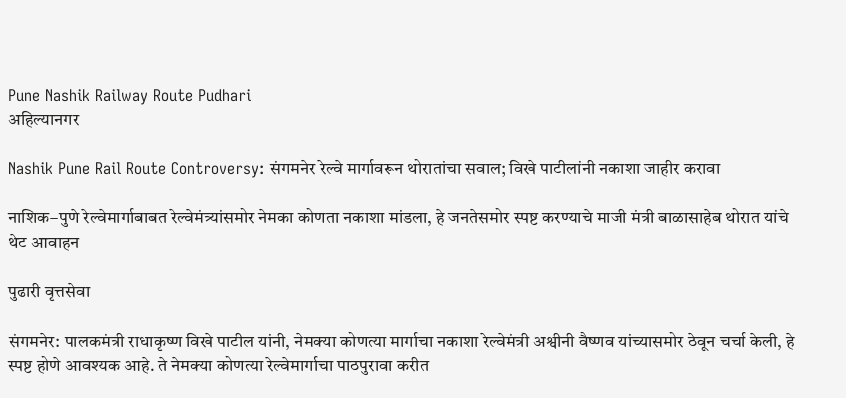Pune Nashik Railway Route Pudhari
अहिल्यानगर

Nashik Pune Rail Route Controversy: संगमनेर रेल्वे मार्गावरून थोरातांचा सवाल; विखे पाटीलांनी नकाशा जाहीर करावा

नाशिक–पुणे रेल्वेमार्गाबाबत रेल्वेमंत्र्यांसमोर नेमका कोणता नकाशा मांडला, हे जनतेसमोर स्पष्ट करण्याचे माजी मंत्री बाळासाहेब थोरात यांचे थेट आवाहन

पुढारी वृत्तसेवा

संगमनेर: पालकमंत्री राधाकृष्ण विखे पाटील यांनी, नेमक्या कोणत्या मार्गाचा नकाशा रेल्वेमंत्री अश्वीनी वैष्णव यांच्यासमोर ठेवून चर्चा केली, हे स्पष्ट होणे आवश्यक आहे. ते नेमक्या कोणत्या रेल्वेमार्गाचा पाठपुरावा करीत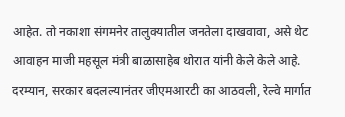आहेत. तो नकाशा संगमनेर तालुक्यातील जनतेला दाखवावा, असे थेट आवाहन माजी महसूल मंत्री बाळासाहेब थोरात यांनी केले केले आहे. दरम्यान, सरकार बदलल्यानंतर जीएमआरटी का आठवली, रेल्वे मार्गात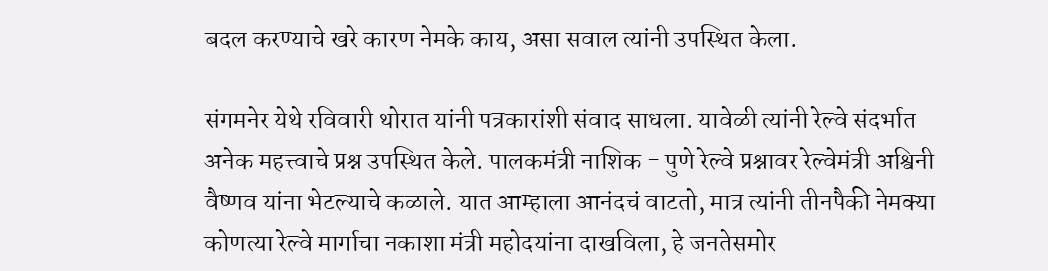बदल करण्याचे खरे कारण नेमके काय, असा सवाल त्यांनी उपस्थित केला.

संगमनेर येथे रविवारी थोरात यांनी पत्रकारांशी संवाद साधला. यावेळी त्यांनी रेल्वे संदर्भात अनेक महत्त्वाचे प्रश्न उपस्थित केले. पालकमंत्री नाशिक - पुणे रेल्वे प्रश्नावर रेल्वेमंत्री अश्विनी वैष्णव यांना भेटल्याचे कळाले. यात आम्हाला आनंदचं वाटतो, मात्र त्यांनी तीनपैकी नेमक्या कोणत्या रेल्वे मार्गाचा नकाशा मंत्री महोदयांना दाखविला, हे जनतेसमोर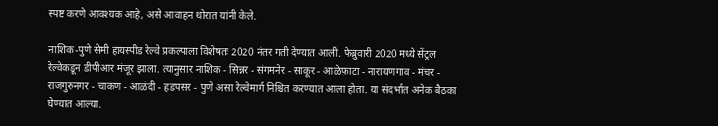स्पष्ट करणे आवश्यक आहे, असे आवाहन थोरात यांनी केले.

नाशिक-पुणे सेमी हायस्पीड रेल्वे प्रकल्पाला विशेषतः 2020 नंतर गती देण्यात आली. फेब्रुवारी 2020 मध्ये सेंट्रल रेल्वेकडून डीपीआर मंजूर झाला. त्यानुसार नाशिक - सिन्नर - संगमनेर - साकूर - आळेफाटा - नारायणगाव - मंचर - राजगुरुनगर - चाकण - आळंदी - हडपसर - पुणे असा रेल्वेमार्ग निश्चित करण्यात आला होता. या संदर्भात अनेक बैठका घेण्यात आल्या.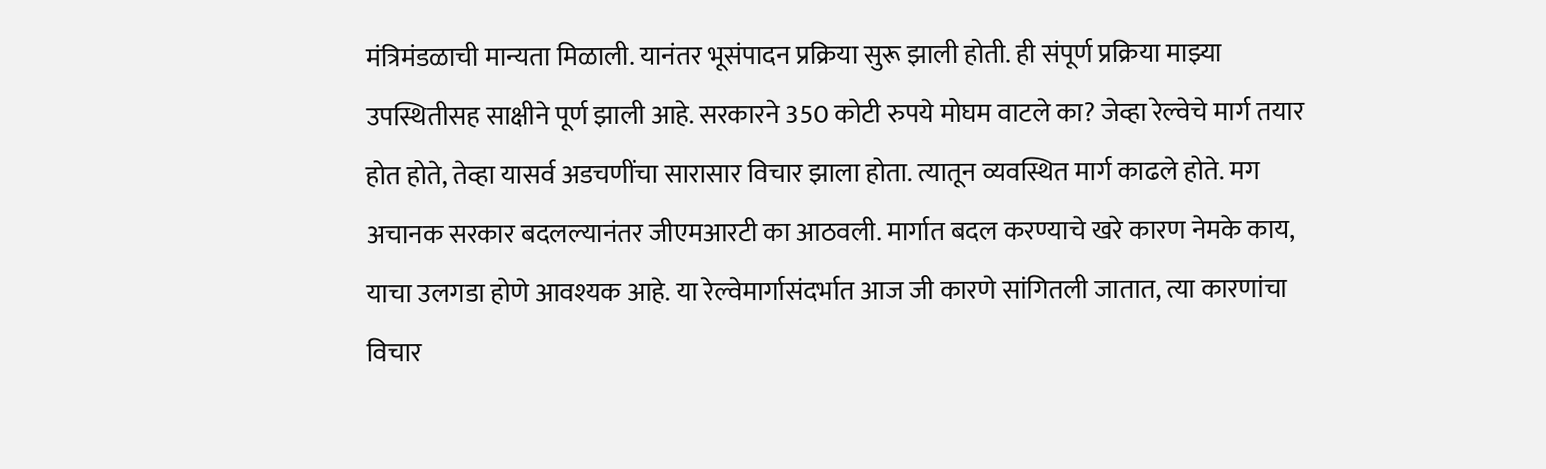मंत्रिमंडळाची मान्यता मिळाली. यानंतर भूसंपादन प्रक्रिया सुरू झाली होती. ही संपूर्ण प्रक्रिया माझ्या उपस्थितीसह साक्षीने पूर्ण झाली आहे. सरकारने 350 कोटी रुपये मोघम वाटले का? जेव्हा रेल्वेचे मार्ग तयार होत होते, तेव्हा यासर्व अडचणींचा सारासार विचार झाला होता. त्यातून व्यवस्थित मार्ग काढले होते. मग अचानक सरकार बदलल्यानंतर जीएमआरटी का आठवली. मार्गात बदल करण्याचे खरे कारण नेमके काय, याचा उलगडा होणे आवश्यक आहे. या रेल्वेमार्गासंदर्भात आज जी कारणे सांगितली जातात, त्या कारणांचा विचार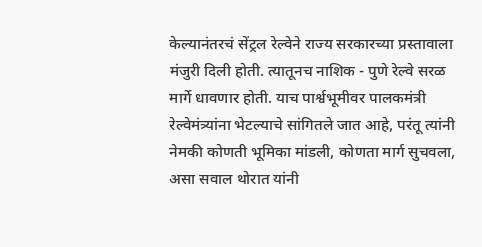केल्यानंतरचं सेंट्रल रेल्वेने राज्य सरकारच्या प्रस्तावाला मंजुरी दिली होती. त्यातूनच नाशिक - पुणे रेल्वे सरळ मार्गे धावणार होती. याच पार्श्वभूमीवर पालकमंत्री रेल्वेमंत्र्यांना भेटल्याचे सांगितले जात आहे, परंतू त्यांनी नेमकी कोणती भूमिका मांडली, कोणता मार्ग सुचवला, असा सवाल थोरात यांनी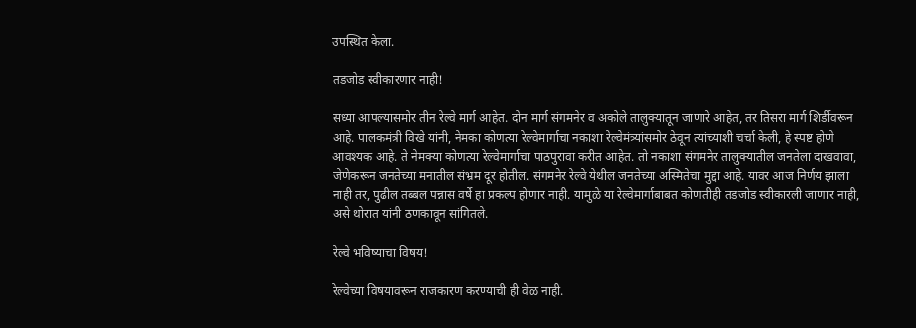उपस्थित केला.

तडजोड स्वीकारणार नाही!

सध्या आपल्यासमोर तीन रेल्वे मार्ग आहेत. दोन मार्ग संगमनेर व अकोले तालुक्यातून जाणारे आहेत, तर तिसरा मार्ग शिर्डीवरून आहे. पालकमंत्री विखे यांनी, नेमका कोणत्या रेल्वेमार्गाचा नकाशा रेल्वेमंत्र्यांसमोर ठेवून त्यांच्याशी चर्चा केली, हे स्पष्ट होणे आवश्यक आहे. ते नेमक्या कोणत्या रेल्वेमार्गाचा पाठपुरावा करीत आहेत. तो नकाशा संगमनेर तालुक्यातील जनतेला दाखवावा, जेणेकरून जनतेच्या मनातील संभ्रम दूर होतील. संगमनेर रेल्वे येथील जनतेच्या अस्मितेचा मुद्दा आहे. यावर आज निर्णय झाला नाही तर, पुढील तब्बल पन्नास वर्षे हा प्रकल्प होणार नाही. यामुळे या रेल्वेमार्गाबाबत कोणतीही तडजोड स्वीकारली जाणार नाही, असे थोरात यांनी ठणकावून सांगितले.

रेल्वे भविष्याचा विषय!

रेल्वेच्या विषयावरून राजकारण करण्याची ही वेळ नाही.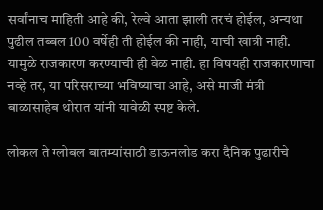सर्वांनाच माहिती आहे की, रेल्वे आता झाली तरचं होईल, अन्यथा पुढील तब्बल 100 वर्षेही ती होईल की नाही, याची खात्री नाही. यामुळे राजकारण करण्याची ही वेळ नाही. हा विषयही राजकारणाचा नव्हे तर, या परिसराच्या भविष्याचा आहे, असे माजी मंत्री बाळासाहेब थोरात यांनी यावेळी स्पष्ट केले.

लोकल ते ग्लोबल बातम्यांसाठी डाऊनलोड करा दैनिक पुढारीचे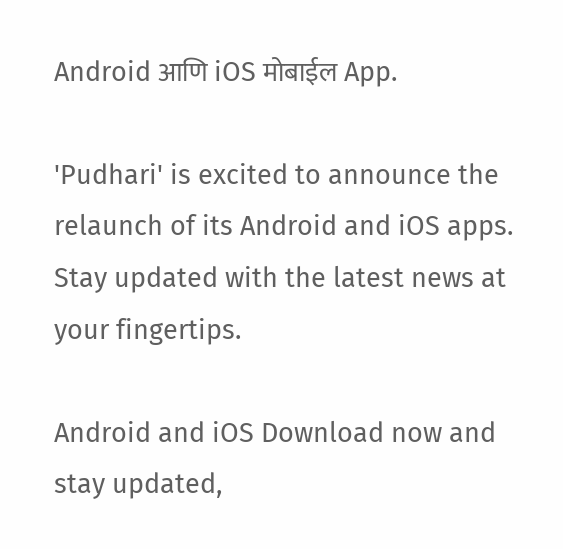Android आणि iOS मोबाईल App.

'Pudhari' is excited to announce the relaunch of its Android and iOS apps. Stay updated with the latest news at your fingertips.

Android and iOS Download now and stay updated,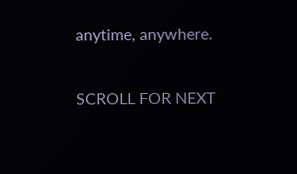anytime, anywhere.

SCROLL FOR NEXT